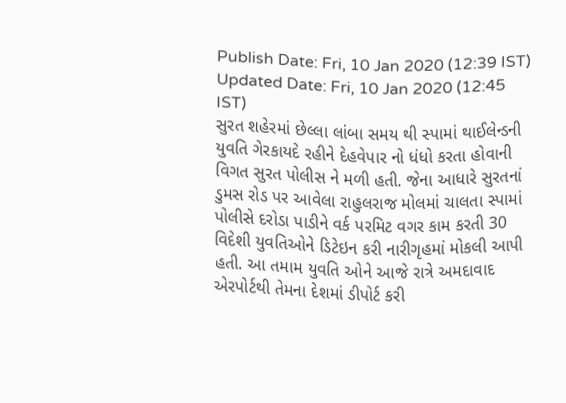Publish Date: Fri, 10 Jan 2020 (12:39 IST)
Updated Date: Fri, 10 Jan 2020 (12:45 IST)
સુરત શહેરમાં છેલ્લા લાંબા સમય થી સ્પામાં થાઈલેન્ડની યુવતિ ગેરકાયદે રહીને દેહવેપાર નો ધંધો કરતા હોવાની વિગત સુરત પોલીસ ને મળી હતી. જેના આધારે સુરતનાં ડુમસ રોડ પર આવેલા રાહુલરાજ મોલમાં ચાલતા સ્પામાં પોલીસે દરોડા પાડીને વર્ક પરમિટ વગર કામ કરતી 30 વિદેશી યુવતિઓને ડિટેઇન કરી નારીગૃહમાં મોકલી આપી હતી. આ તમામ યુવતિ ઓને આજે રાત્રે અમદાવાદ એરપોર્ટથી તેમના દેશમાં ડીપોર્ટ કરી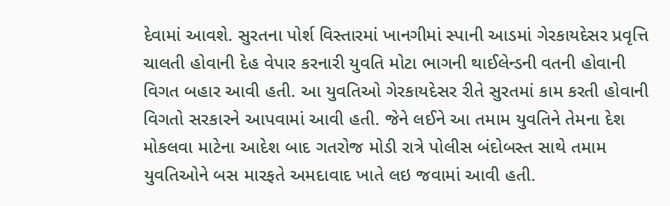દેવામાં આવશે. સુરતના પોર્શ વિસ્તારમાં ખાનગીમાં સ્પાની આડમાં ગેરકાયદેસર પ્રવૃત્તિ ચાલતી હોવાની દેહ વેપાર કરનારી યુવતિ મોટા ભાગની થાઈલેન્ડની વતની હોવાની વિગત બહાર આવી હતી. આ યુવતિઓ ગેરકાયદેસર રીતે સુરતમાં કામ કરતી હોવાની વિગતો સરકારને આપવામાં આવી હતી. જેને લઈને આ તમામ યુવતિને તેમના દેશ મોકલવા માટેના આદેશ બાદ ગતરોજ મોડી રાત્રે પોલીસ બંદોબસ્ત સાથે તમામ યુવતિઓને બસ મારફતે અમદાવાદ ખાતે લઇ જવામાં આવી હતી.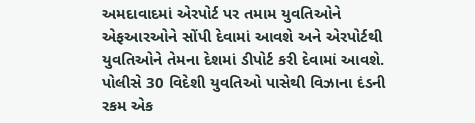અમદાવાદમાં એરપોર્ટ પર તમામ યુવતિઓને એફઆરઓને સોંપી દેવામાં આવશે અને એરપોર્ટથી યુવતિઓને તેમના દેશમાં ડીપોર્ટ કરી દેવામાં આવશે. પોલીસે 30 વિદેશી યુવતિઓ પાસેથી વિઝાના દંડની રકમ એક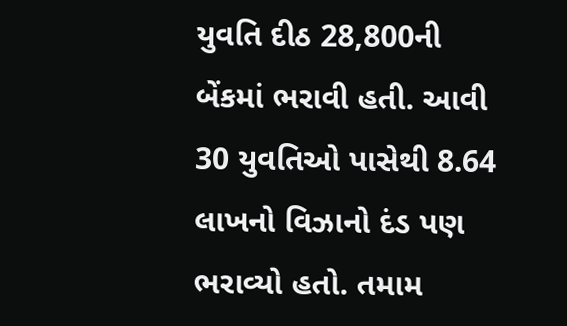યુવતિ દીઠ 28,800ની બેંકમાં ભરાવી હતી. આવી 30 યુવતિઓ પાસેથી 8.64 લાખનો વિઝાનો દંડ પણ ભરાવ્યો હતો. તમામ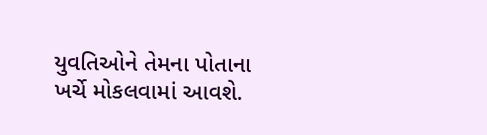યુવતિઓને તેમના પોતાના ખર્ચે મોકલવામાં આવશે.